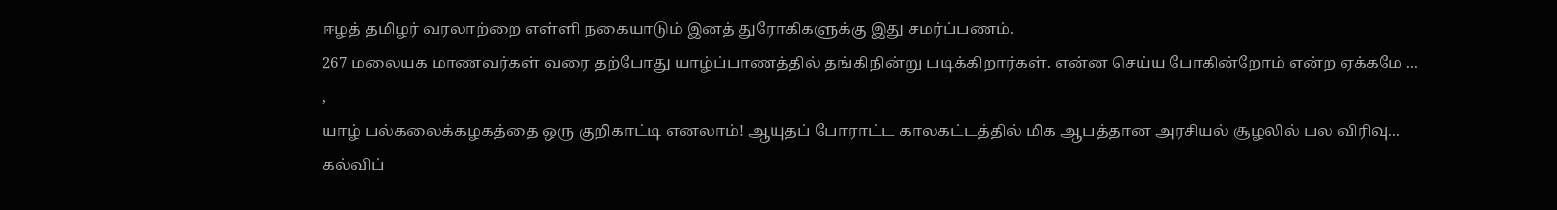ஈழத் தமிழர் வரலாற்றை எள்ளி நகையாடும் இனத் துரோகிகளுக்கு இது சமர்ப்பணம்.
267 மலையக மாணவர்கள் வரை தற்போது யாழ்ப்பாணத்தில் தங்கிநின்று படிக்கிறார்கள். என்ன செய்ய போகின்றோம் என்ற ஏக்கமே ...
,
யாழ் பல்கலைக்கழகத்தை ஒரு குறிகாட்டி எனலாம்! ஆயுதப் போராட்ட காலகட்டத்தில் மிக ஆபத்தான அரசியல் சூழலில் பல விரிவு...
கல்விப்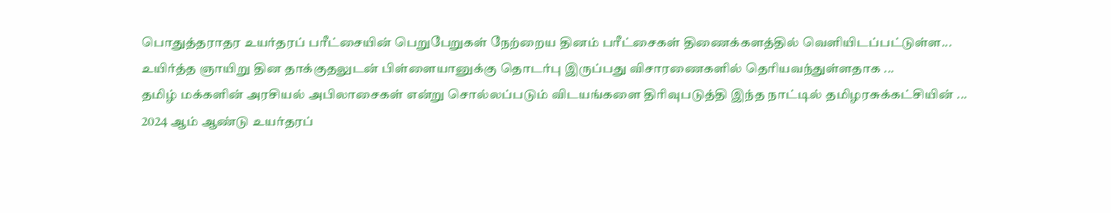பொதுத்தராதர உயர்தரப் பரீட்சையின் பெறுபேறுகள் நேற்றைய தினம் பரீட்சைகள் திணைக்களத்தில் வெளியிடப்பட்டுள்ள...
உயிர்த்த ஞாயிறு தின தாக்குதலுடன் பிள்ளையானுக்கு தொடர்பு இருப்பது விசாரணைகளில் தெரியவந்துள்ளதாக ...
தமிழ் மக்களின் அரசியல் அபிலாசைகள் என்று சொல்லப்படும் விடயங்களை திரிவுபடுத்தி இந்த நாட்டில் தமிழரசுக்கட்சியின் ...
2024 ஆம் ஆண்டு உயர்தரப்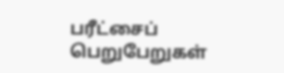பரீட்சைப் பெறுபேறுகள்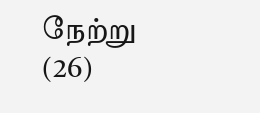நேற்று (26)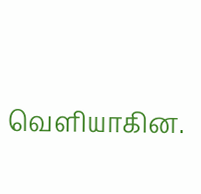வெளியாகின.